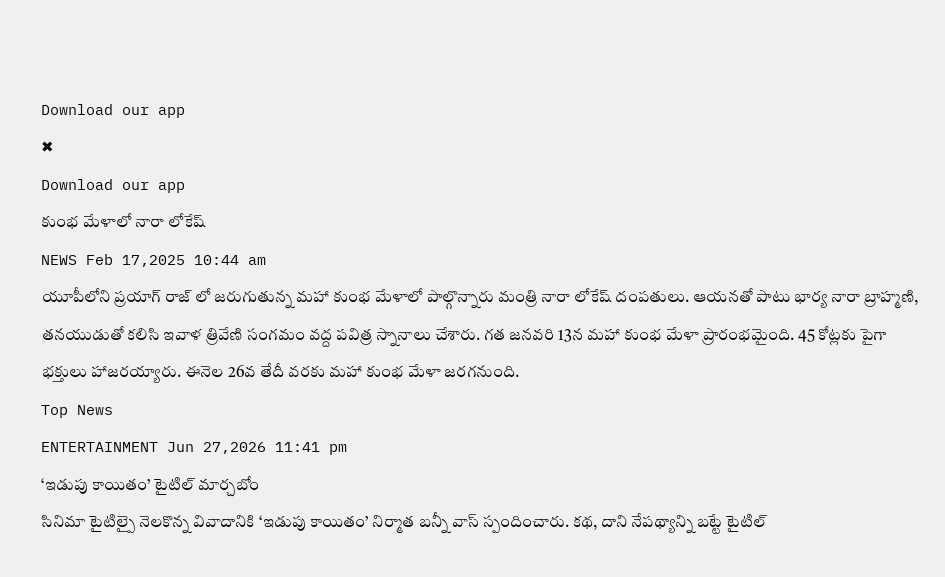Download our app
✖
Download our app
కుంభ మేళాలో నారా లోకేష్
NEWS Feb 17,2025 10:44 am
యూపీలోని ప్రయాగ్ రాజ్ లో జరుగుతున్న మహా కుంభ మేళాలో పాల్గొన్నారు మంత్రి నారా లోకేష్ దంపతులు. ఆయనతో పాటు భార్య నారా బ్రాహ్మణి, తనయుడుతో కలిసి ఇవాళ త్రివేణి సంగమం వద్ద పవిత్ర స్నానాలు చేశారు. గత జనవరి 13న మహా కుంభ మేళా ప్రారంభమైంది. 45 కోట్లకు పైగా భక్తులు హాజరయ్యారు. ఈనెల 26వ తేదీ వరకు మహా కుంభ మేళా జరగనుంది.
Top News
ENTERTAINMENT Jun 27,2026 11:41 pm
‘ఇడుపు కాయితం’ టైటిల్ మార్చబోం
సినిమా టైటిల్పై నెలకొన్న వివాదానికి ‘ఇడుపు కాయితం’ నిర్మాత బన్నీ వాస్ స్పందించారు. కథ, దాని నేపథ్యాన్ని బట్టే టైటిల్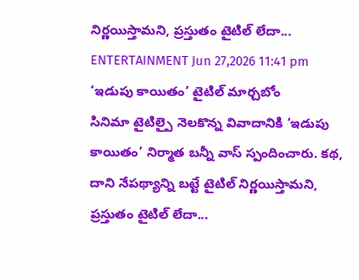నిర్ణయిస్తామని, ప్రస్తుతం టైటిల్ లేదా...
ENTERTAINMENT Jun 27,2026 11:41 pm
‘ఇడుపు కాయితం’ టైటిల్ మార్చబోం
సినిమా టైటిల్పై నెలకొన్న వివాదానికి ‘ఇడుపు కాయితం’ నిర్మాత బన్నీ వాస్ స్పందించారు. కథ, దాని నేపథ్యాన్ని బట్టే టైటిల్ నిర్ణయిస్తామని, ప్రస్తుతం టైటిల్ లేదా...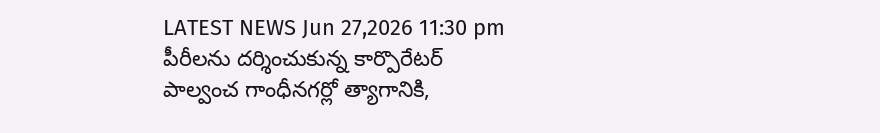LATEST NEWS Jun 27,2026 11:30 pm
పీరీలను దర్శించుకున్న కార్పొరేటర్
పాల్వంచ గాంధీనగర్లో త్యాగానికి,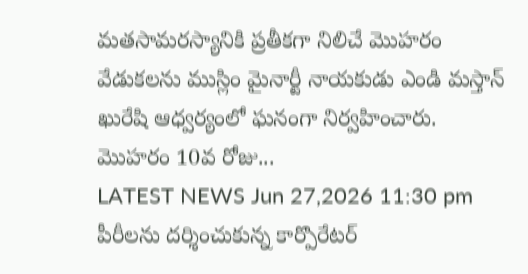మతసామరస్యానికి ప్రతీకగా నిలిచే మొహరం వేడుకలను ముస్లిం మైనార్టీ నాయకుడు ఎండి మస్తాన్ ఖురేషి ఆధ్వర్యంలో ఘనంగా నిర్వహించారు. మొహరం 10వ రోజు...
LATEST NEWS Jun 27,2026 11:30 pm
పీరీలను దర్శించుకున్న కార్పొరేటర్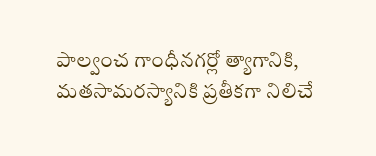పాల్వంచ గాంధీనగర్లో త్యాగానికి, మతసామరస్యానికి ప్రతీకగా నిలిచే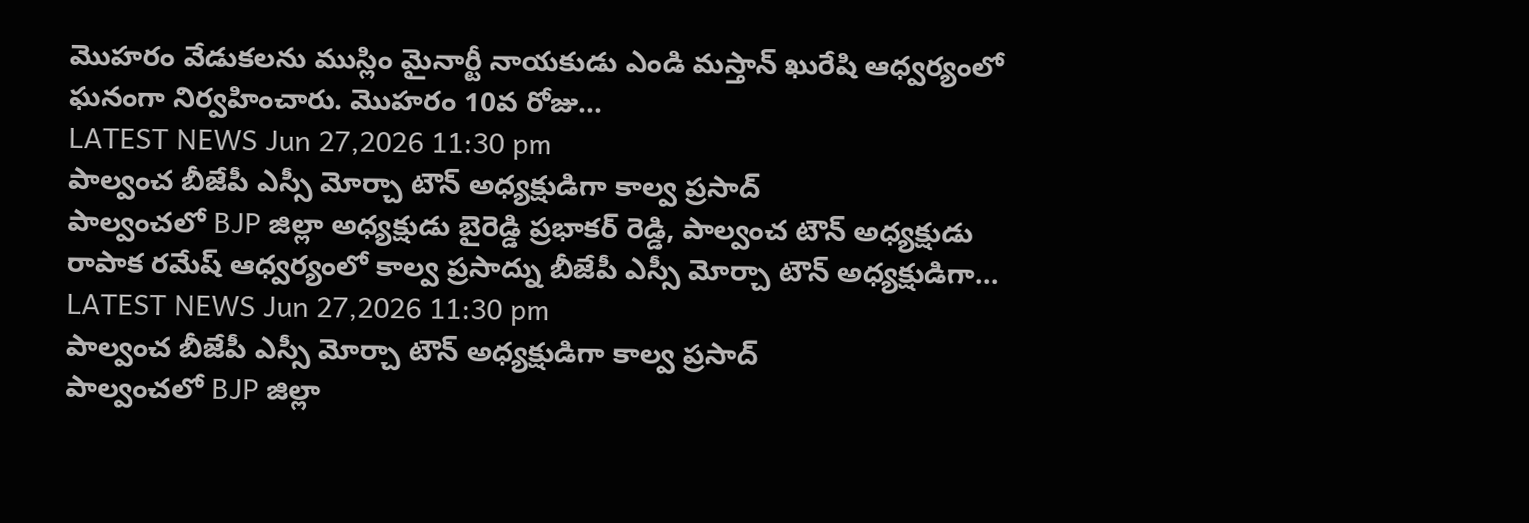మొహరం వేడుకలను ముస్లిం మైనార్టీ నాయకుడు ఎండి మస్తాన్ ఖురేషి ఆధ్వర్యంలో ఘనంగా నిర్వహించారు. మొహరం 10వ రోజు...
LATEST NEWS Jun 27,2026 11:30 pm
పాల్వంచ బీజేపీ ఎస్సీ మోర్చా టౌన్ అధ్యక్షుడిగా కాల్వ ప్రసాద్
పాల్వంచలో BJP జిల్లా అధ్యక్షుడు బైరెడ్డి ప్రభాకర్ రెడ్డి, పాల్వంచ టౌన్ అధ్యక్షుడు రాపాక రమేష్ ఆధ్వర్యంలో కాల్వ ప్రసాద్ను బీజేపీ ఎస్సీ మోర్చా టౌన్ అధ్యక్షుడిగా...
LATEST NEWS Jun 27,2026 11:30 pm
పాల్వంచ బీజేపీ ఎస్సీ మోర్చా టౌన్ అధ్యక్షుడిగా కాల్వ ప్రసాద్
పాల్వంచలో BJP జిల్లా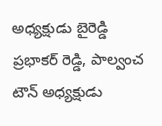అధ్యక్షుడు బైరెడ్డి ప్రభాకర్ రెడ్డి, పాల్వంచ టౌన్ అధ్యక్షుడు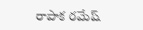రాపాక రమేష్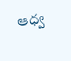ఆధ్వ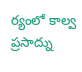ర్యంలో కాల్వ ప్రసాద్ను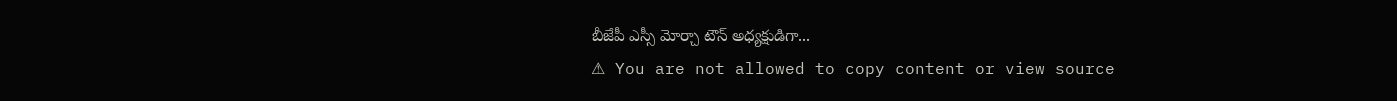బీజేపీ ఎస్సీ మోర్చా టౌన్ అధ్యక్షుడిగా...
⚠ You are not allowed to copy content or view source